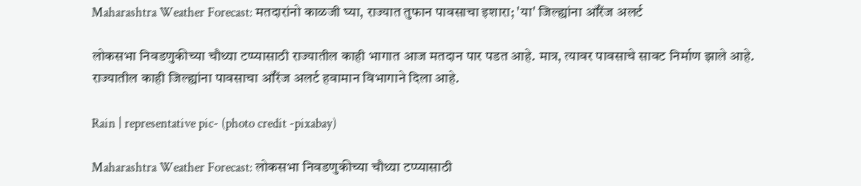Maharashtra Weather Forecast: मतदारांनो काळजी घ्या, राज्यात तुफान पावसाचा इशारा; 'या' जिल्ह्यांना ऑरेंज अलर्ट

लोकसभा निवडणुकीच्या चौथ्या टप्प्यासाठी राज्यातील काही भागात आज मतदान पार पडत आहे. मात्र, त्यावर पावसाचे सावट निर्माण झाले आहे. राज्यातील काही जिल्ह्यांना पावसाचा ऑरेंज अलर्ट हवामान विभागाने दिला आहे.

Rain | representative pic- (photo credit -pixabay)

Maharashtra Weather Forecast: लोकसभा निवडणुकीच्या चौथ्या टप्प्यासाठी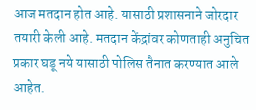आज मतदान होत आहे. यासाठी प्रशासनाने जोरदार तयारी केली आहे. मतदान केंद्रांवर कोणताही अनुचित प्रकार घडू नये यासाठी पोलिस तैनात करण्यात आले आहेत.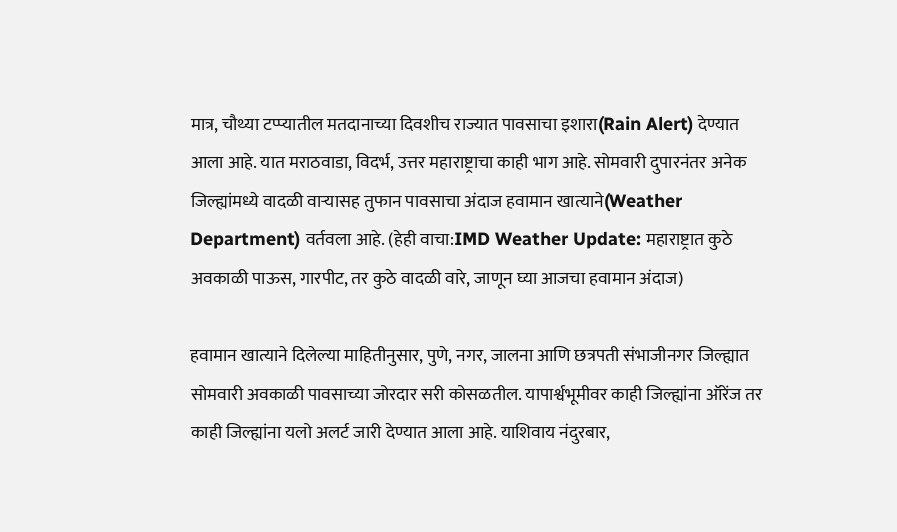मात्र, चौथ्या टप्प्यातील मतदानाच्या दिवशीच राज्यात पावसाचा इशारा(Rain Alert) देण्यात आला आहे. यात मराठवाडा, विदर्भ, उत्तर महाराष्ट्राचा काही भाग आहे. सोमवारी दुपारनंतर अनेक जिल्ह्यांमध्ये वादळी वाऱ्यासह तुफान पावसाचा अंदाज हवामान खात्याने(Weather Department) वर्तवला आहे. (हेही वाचा:IMD Weather Update: महाराष्ट्रात कुठे अवकाळी पाऊस, गारपीट, तर कुठे वादळी वारे, जाणून घ्या आजचा हवामान अंदाज)

हवामान खात्याने दिलेल्या माहितीनुसार, पुणे, नगर, जालना आणि छत्रपती संभाजीनगर जिल्ह्यात सोमवारी अवकाळी पावसाच्या जोरदार सरी कोसळतील. यापार्श्वभूमीवर काही जिल्ह्यांना ऑरेंज तर काही जिल्ह्यांना यलो अलर्ट जारी देण्यात आला आहे. याशिवाय नंदुरबार,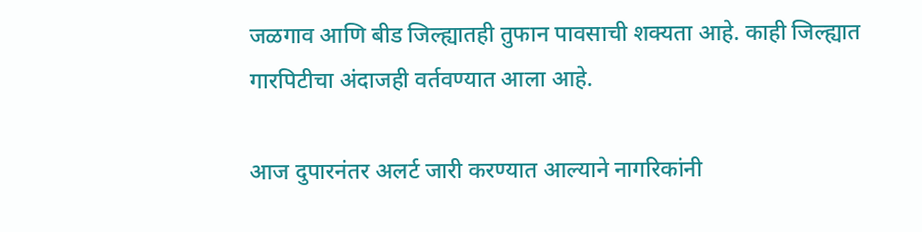जळगाव आणि बीड जिल्ह्यातही तुफान पावसाची शक्यता आहे. काही जिल्ह्यात गारपिटीचा अंदाजही वर्तवण्यात आला आहे.

आज दुपारनंतर अलर्ट जारी करण्यात आल्याने नागरिकांनी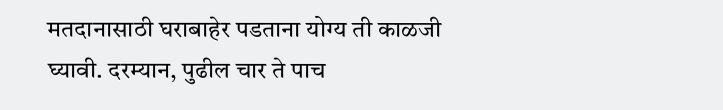मतदानासाठी घराबाहेर पडताना योग्य ती काळजी घ्यावी. दरम्यान, पुढील चार ते पाच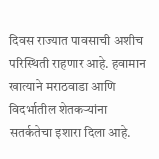दिवस राज्यात पावसाची अशीच परिस्थिती राहणार आहे. हवामान खात्याने मराठवाडा आणि विदर्भातील शेतकऱ्यांना सतर्कतेचा इशारा दिला आहे.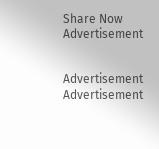Share Now
Advertisement


Advertisement
Advertisement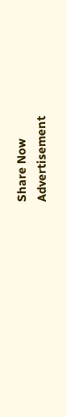Share Now
Advertisement